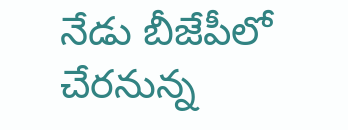నేడు బీజేపీలో చేరనున్న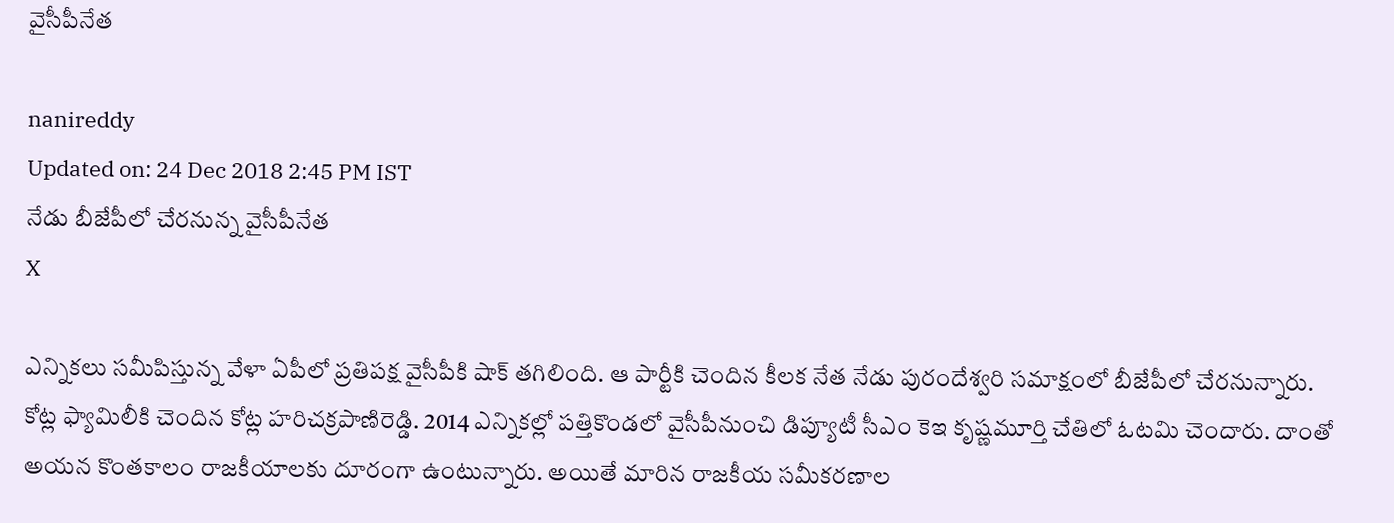వైసీపీనేత

nanireddy
Updated on: 24 Dec 2018 2:45 PM IST
నేడు బీజేపీలో చేరనున్న వైసీపీనేత
X

ఎన్నికలు సమీపిస్తున్న వేళా ఏపీలో ప్రతిపక్ష వైసీపీకి షాక్ తగిలింది. ఆ పార్టీకి చెందిన కీలక నేత నేడు పురందేశ్వరి సమాక్షంలో బీజేపీలో చేరనున్నారు. కోట్ల ఫ్యామిలీకి చెందిన కోట్ల హరిచక్రపాణిరెడ్డి. 2014 ఎన్నికల్లో పత్తికొండలో వైసీపీనుంచి డిప్యూటీ సీఎం కెఇ కృష్ణమూర్తి చేతిలో ఓటమి చెందారు. దాంతో అయన కొంతకాలం రాజకీయాలకు దూరంగా ఉంటున్నారు. అయితే మారిన రాజకీయ సమీకరణాల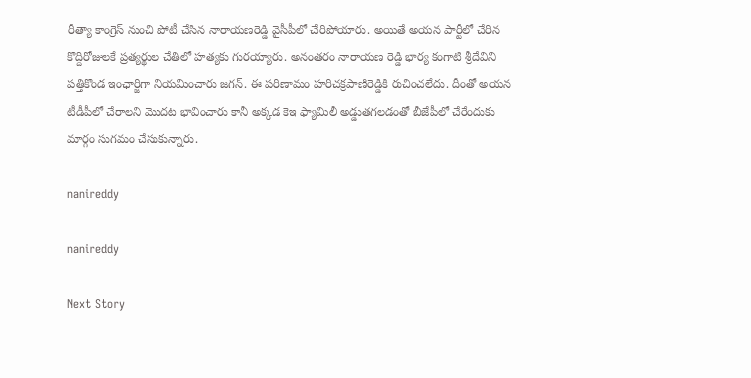రీత్యా కాంగ్రెస్ నుంచి పోటీ చేసిన నారాయణరెడ్డి వైసీపీలో చేరిపోయారు. అయితే అయన పార్టీలో చేరిన కొద్దిరోజులకే ప్రత్యర్థుల చేతిలో హత్యకు గురయ్యారు. అనంతరం నారాయణ రెడ్డి భార్య కంగాటి శ్రీదేవిని పత్తికొండ ఇంఛార్జిగా నియమించారు జగన్. ఈ పరిణామం హరిచక్రపాణిరెడ్డికి రుచించలేదు. దీంతో అయన టీడీపీలో చేరాలని మొదట భావించారు కానీ అక్కడ కెఇ ఫ్యామిలీ అడ్డుతగలడంతో బీజేపీలో చేరేందుకు మార్గం సుగమం చేసుకున్నారు.

nanireddy

nanireddy

Next Story